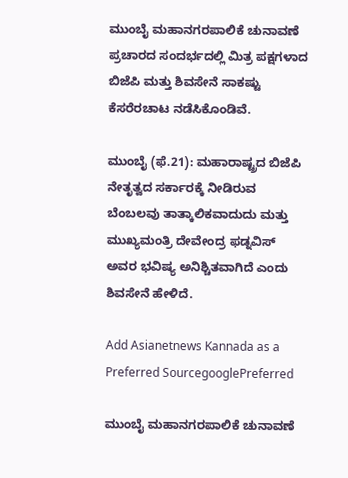ಮುಂಬೈ ಮಹಾನಗರಪಾಲಿಕೆ ಚುನಾವಣೆ ಪ್ರಚಾರದ ಸಂದರ್ಭದಲ್ಲಿ ಮಿತ್ರ ಪಕ್ಷಗಳಾದ ಬಿಜೆಪಿ ಮತ್ತು ಶಿವಸೇನೆ ಸಾಕಷ್ಟು ಕೆಸರೆರಚಾಟ ನಡೆಸಿಕೊಂಡಿವೆ.

ಮುಂಬೈ (ಫೆ.21): ಮಹಾರಾಷ್ಟ್ರದ ಬಿಜೆಪಿ ನೇತೃತ್ವದ ಸರ್ಕಾರಕ್ಕೆ ನೀಡಿರುವ ಬೆಂಬಲವು ತಾತ್ಕಾಲಿಕವಾದುದು ಮತ್ತು ಮುಖ್ಯಮಂತ್ರಿ ದೇವೇಂದ್ರ ಫಡ್ನವಿಸ್ ಅವರ ಭವಿಷ್ಯ ಅನಿಶ್ಚಿತವಾಗಿದೆ ಎಂದು ಶಿವಸೇನೆ ಹೇಳಿದೆ.

Add Asianetnews Kannada as a Preferred SourcegooglePreferred

ಮುಂಬೈ ಮಹಾನಗರಪಾಲಿಕೆ ಚುನಾವಣೆ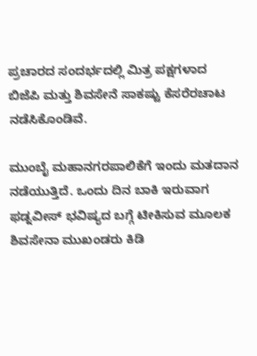ಪ್ರಚಾರದ ಸಂದರ್ಭದಲ್ಲಿ ಮಿತ್ರ ಪಕ್ಷಗಳಾದ ಬಿಜೆಪಿ ಮತ್ತು ಶಿವಸೇನೆ ಸಾಕಷ್ಟು ಕೆಸರೆರಚಾಟ ನಡೆಸಿಕೊಂಡಿವೆ.

ಮುಂಬೈ ಮಹಾನಗರಪಾಲಿಕೆಗೆ ಇಂದು ಮತದಾನ ನಡೆಯುತ್ತಿದೆ. ಒಂದು ದಿನ ಬಾಕಿ ಇರುವಾಗ ಫಡ್ನವೀಸ್ ಭವಿಷ್ಯದ ಬಗ್ಗೆ ಟೀಕಿಸುವ ಮೂಲಕ ಶಿವಸೇನಾ ಮುಖಂಡರು ಕಿಡಿ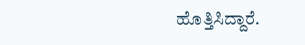ಹೊತ್ತಿಸಿದ್ದಾರೆ.